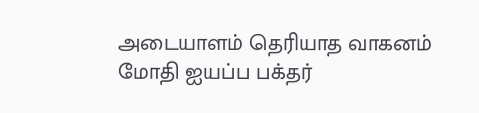அடையாளம் தெரியாத வாகனம் மோதி ஐயப்ப பக்தர்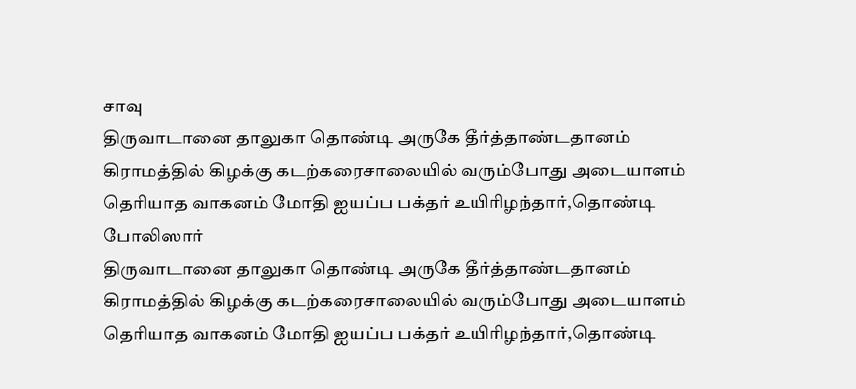சாவு
திருவாடானை தாலுகா தொண்டி அருகே தீர்த்தாண்டதானம் கிராமத்தில் கிழக்கு கடற்கரைசாலையில் வரும்போது அடையாளம் தெரியாத வாகனம் மோதி ஐயப்ப பக்தர் உயிரிழந்தார்,தொண்டி போலிஸார்
திருவாடானை தாலுகா தொண்டி அருகே தீர்த்தாண்டதானம் கிராமத்தில் கிழக்கு கடற்கரைசாலையில் வரும்போது அடையாளம் தெரியாத வாகனம் மோதி ஐயப்ப பக்தர் உயிரிழந்தார்,தொண்டி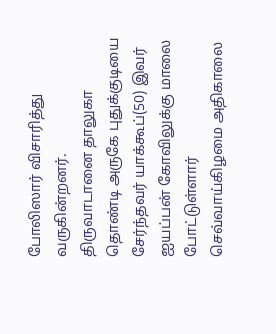போலிஸார் விசாரித்து வருகின்றனர்.
திருவாடானை தாலுகா தொண்டி அருகே புதுக்குடியை சேர்ந்தவர் யாக்கூப்(50) இவர் ஐயப்பன் கோவிலுக்கு மாலை போட்டுள்ளார் செவ்வாய்கிழமை அதிகாலை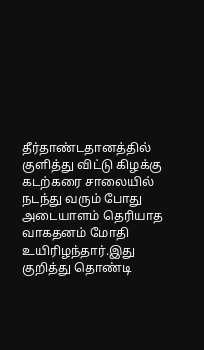தீர்தாண்டதானத்தில் குளித்து விட்டு கிழக்கு கடற்கரை சாலையில் நடந்து வரும் போது அடையாளம் தெரியாத வாகதனம் மோதி உயிரிழந்தார்.இது குறித்து தொண்டி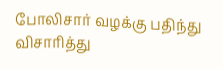போலிசார் வழக்கு பதிந்து விசாரித்து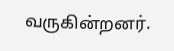வருகின்றனர்.